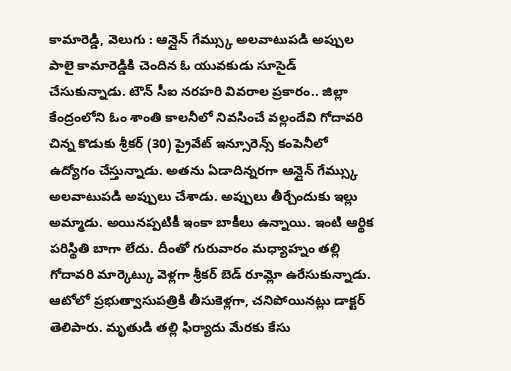కామారెడ్డి, వెలుగు : ఆన్లైన్ గేమ్స్కు అలవాటుపడి అప్పుల పాలై కామారెడ్డికి చెందిన ఓ యువకుడు సూసైడ్ చేసుకున్నాడు. టౌన్ సీఐ నరహరి వివరాల ప్రకారం.. జిల్లా కేంద్రంలోని ఓం శాంతి కాలనీలో నివసించే వల్లందేవి గోదావరి చిన్న కొడుకు శ్రీకర్ (30) ప్రైవేట్ ఇన్సూరెన్స్ కంపెనీలో ఉద్యోగం చేస్తున్నాడు. అతను ఏడాదిన్నరగా ఆన్లైన్ గేమ్స్కు అలవాటుపడి అప్పులు చేశాడు. అప్పులు తీర్చేందుకు ఇల్లు అమ్మాడు. అయినప్పటికీ ఇంకా బాకీలు ఉన్నాయి. ఇంటి ఆర్థిక పరిస్థితి బాగా లేదు. దీంతో గురువారం మధ్యాహ్నం తల్లి గోదావరి మార్కెట్కు వెళ్లగా శ్రీకర్ బెడ్ రూమ్లో ఉరేసుకున్నాడు. ఆటోలో ప్రభుత్వాసుపత్రికి తీసుకెళ్లగా, చనిపోయినట్లు డాక్టర్ తెలిపారు. మృతుడి తల్లి ఫిర్యాదు మేరకు కేసు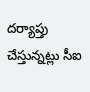దర్యాప్తు చేస్తున్నట్లు సీఐ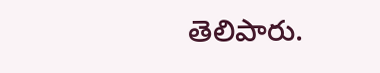తెలిపారు.